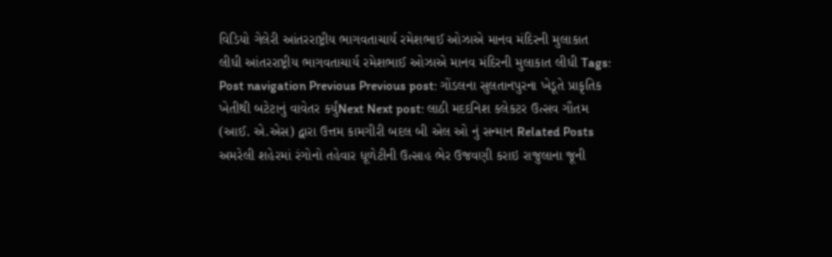વિડિયો ગેલેરી આંતરરાષ્ટ્રીય ભાગવતાચાર્ય રમેશભાઈ ઓઝાએ માનવ મંદિરની મુલાકાત લીધી આંતરરાષ્ટ્રીય ભાગવતાચાર્ય રમેશભાઈ ઓઝાએ માનવ મંદિરની મુલાકાત લીધી Tags: Post navigation Previous Previous post: ગોંડલના સુલતાનપુરના ખેડૂતે પ્રાકૃતિક ખેતીથી બટેટાનું વાવેતર કર્યુંNext Next post: લાઠી મદદનિશ કલેકટર ઉત્સવ ગૌતમ (આઈ. એ.એસ) દ્વારા ઉત્તમ કામગીરી બદલ બી એલ ઓ નું સન્માન Related Posts અમરેલી શહેરમાં રંગોનો તહેવાર ધૂળેટીની ઉત્સાહ ભેર ઉજવણી કરાઇ રાજુલાના જૂની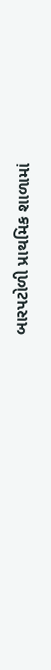બારપટોળી પ્રાથમિક શાળામાં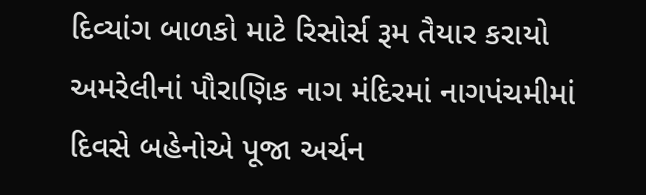દિવ્યાંગ બાળકો માટે રિસોર્સ રૂમ તૈયાર કરાયો અમરેલીનાં પૌરાણિક નાગ મંદિરમાં નાગપંચમીમાં દિવસે બહેનોએ પૂજા અર્ચન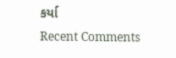કર્યા
Recent Comments